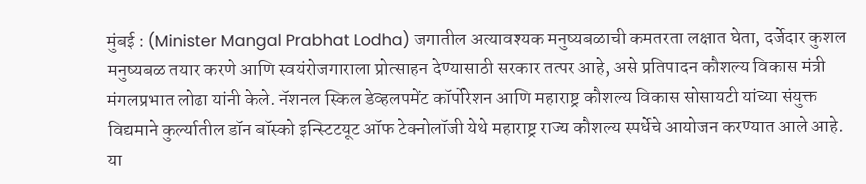मुंबई : (Minister Mangal Prabhat Lodha) जगातील अत्यावश्यक मनुष्यबळाची कमतरता लक्षात घेता, दर्जेदार कुशल मनुष्यबळ तयार करणे आणि स्वयंरोजगाराला प्रोत्साहन देण्यासाठी सरकार तत्पर आहे, असे प्रतिपादन कौशल्य विकास मंत्री मंगलप्रभात लोढा यांनी केले. नॅशनल स्किल डेव्हलपमेंट कॉर्पोरेशन आणि महाराष्ट्र कौशल्य विकास सोसायटी यांच्या संयुक्त विद्यमाने कुर्ल्यातील डॉन बॉस्को इन्स्टिटयूट ऑफ टेक्नोलॉजी येथे महाराष्ट्र राज्य कौशल्य स्पर्धेचे आयोजन करण्यात आले आहे. या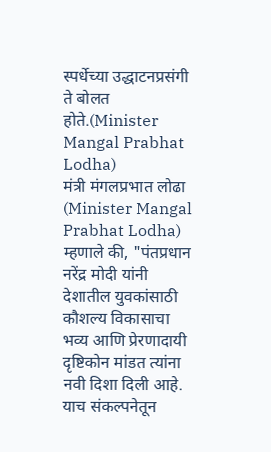स्पर्धेच्या उद्धाटनप्रसंगी ते बोलत होते.(Minister Mangal Prabhat Lodha)
मंत्री मंगलप्रभात लोढा (Minister Mangal Prabhat Lodha) म्हणाले की, "पंतप्रधान नरेंद्र मोदी यांनी देशातील युवकांसाठी कौशल्य विकासाचा भव्य आणि प्रेरणादायी दृष्टिकोन मांडत त्यांना नवी दिशा दिली आहे. याच संकल्पनेतून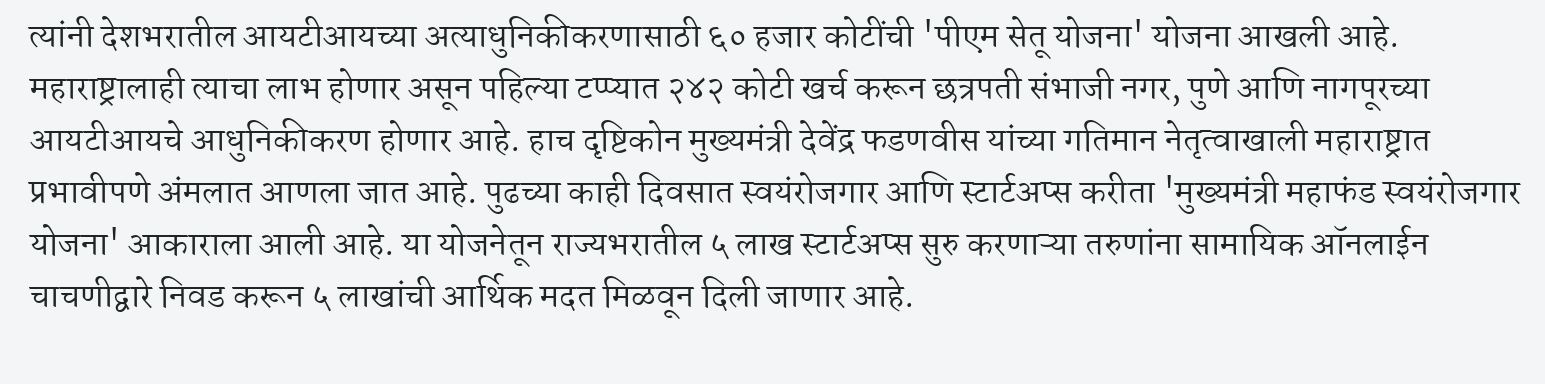त्यांनी देशभरातील आयटीआयच्या अत्याधुनिकीकरणासाठी ६० हजार कोटींची 'पीएम सेतू योजना' योजना आखली आहे. महाराष्ट्रालाही त्याचा लाभ होणार असून पहिल्या टप्प्यात २४२ कोटी खर्च करून छत्रपती संभाजी नगर, पुणे आणि नागपूरच्या आयटीआयचे आधुनिकीकरण होणार आहे. हाच दृष्टिकोन मुख्यमंत्री देवेंद्र फडणवीस यांच्या गतिमान नेतृत्वाखाली महाराष्ट्रात प्रभावीपणे अंमलात आणला जात आहे. पुढच्या काही दिवसात स्वयंरोजगार आणि स्टार्टअप्स करीता 'मुख्यमंत्री महाफंड स्वयंरोजगार योजना' आकाराला आली आहे. या योजनेतून राज्यभरातील ५ लाख स्टार्टअप्स सुरु करणाऱ्या तरुणांना सामायिक ऑनलाईन चाचणीद्वारे निवड करून ५ लाखांची आर्थिक मदत मिळवून दिली जाणार आहे.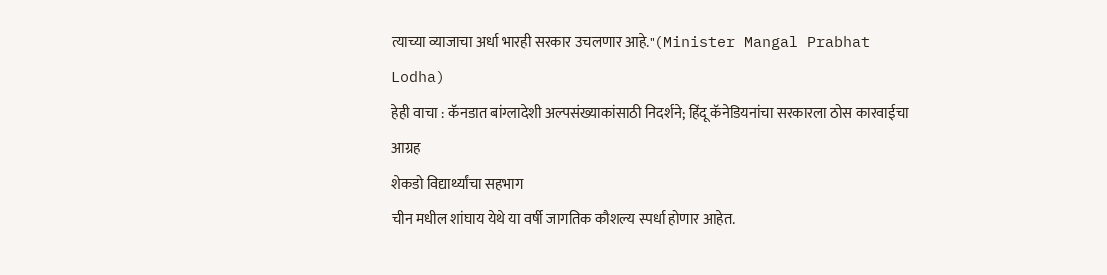त्याच्या व्याजाचा अर्धा भारही सरकार उचलणार आहे."(Minister Mangal Prabhat Lodha)
हेही वाचा : कॅनडात बांग्लादेशी अल्पसंख्याकांसाठी निदर्शने; हिंदू कॅनेडियनांचा सरकारला ठोस कारवाईचा आग्रह
शेकडो विद्यार्थ्यांचा सहभाग
चीन मधील शांघाय येथे या वर्षी जागतिक कौशल्य स्पर्धा होणार आहेत.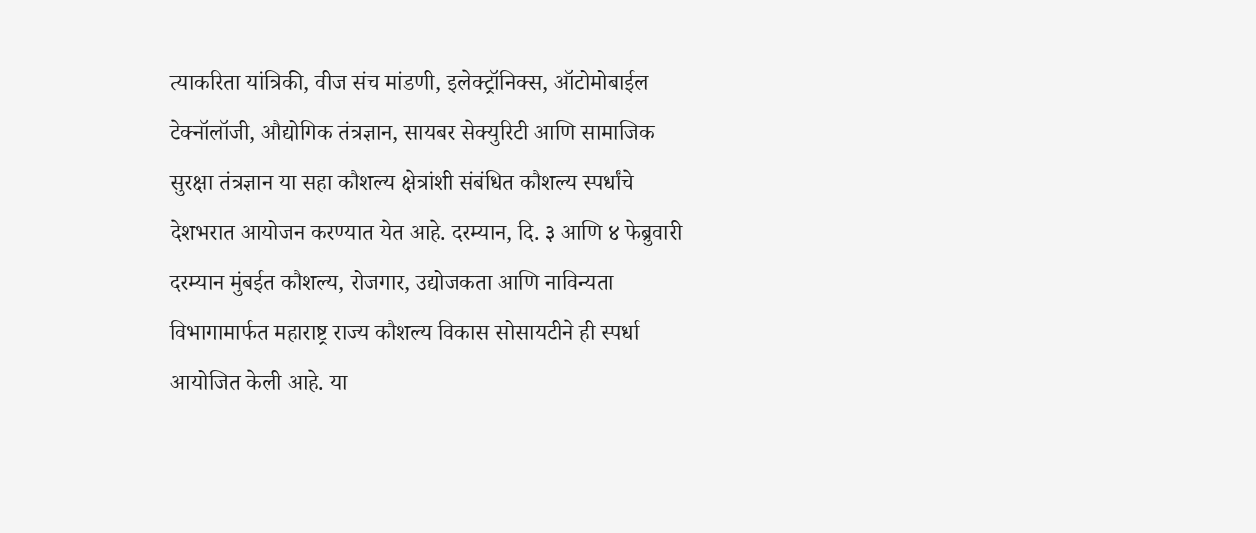त्याकरिता यांत्रिकी, वीज संच मांडणी, इलेक्ट्रॉनिक्स, ऑटोमोबाईल टेक्नॉलॉजी, औद्योगिक तंत्रज्ञान, सायबर सेक्युरिटी आणि सामाजिक सुरक्षा तंत्रज्ञान या सहा कौशल्य क्षेत्रांशी संबंधित कौशल्य स्पर्धांचे देशभरात आयोजन करण्यात येत आहे. दरम्यान, दि. ३ आणि ४ फेब्रुवारी दरम्यान मुंबईत कौशल्य, रोजगार, उद्योजकता आणि नाविन्यता विभागामार्फत महाराष्ट्र राज्य कौशल्य विकास सोसायटीने ही स्पर्धा आयोजित केली आहे. या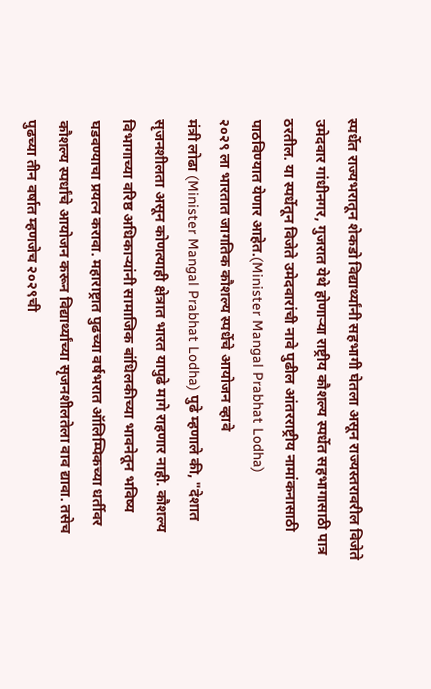स्पर्धेत राज्यभरातून शेकडो विद्यार्थ्यांनी सहभागी घेतला असून राज्यस्तरावरील विजेते उमेदवार गांधीनगर, गुजरात येथे होणाऱ्या राष्ट्रीय कौशल्य स्पर्धेत सहभागासाठी पात्र ठरतील. या स्पर्धेतून विजेते उमेदवारांची नावे पुढील आंतरराष्ट्रीय नामांकनासाठी पाठविण्यात येणार आहेत.(Minister Mangal Prabhat Lodha)
२०२९ ला भारतात जागतिक कौशल्य स्पर्धेचे आयोजन व्हावे
मंत्री लोढा (Minister Mangal Prabhat Lodha) पुढे म्हणाले की, "देशात सृजनशीलता असून कोणत्याही क्षेत्रात भारत यापुढे मागे राहणार नाही. कौशल्य विभागाच्या वरिष्ठ अधिकाऱ्यांनी सामाजिक बांधिलकीच्या भावनेतून भविष्य घडवण्याचा प्रयत्न करावा. महाराष्ट्रात पुढच्या वर्षभरात ऑलिम्पिकच्या धर्तीवर कौशल्य स्पर्धांचे आयोजन करून विद्यार्थ्यांच्या सृजनशीलतेला वाव द्यावा. तसेच पुढच्या तीन वर्षात म्हणजेच २०२९ची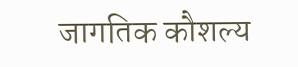जागतिक कौशल्य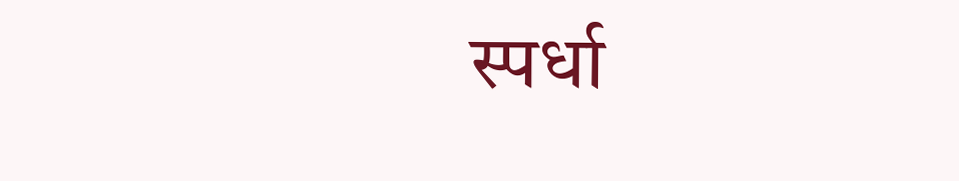स्पर्धा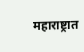महाराष्ट्रात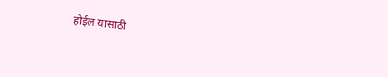होईल यासाठी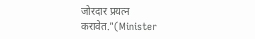जोरदार प्रयत्न करावेत."(Minister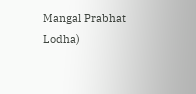Mangal Prabhat Lodha)